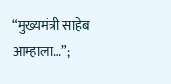“मुख्यमंत्री साहेब आम्हाला…”;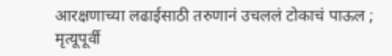आरक्षणाच्या लढाईसाठी तरुणानं उचललं टोकाचं पाऊल ; मृत्यूपूर्वी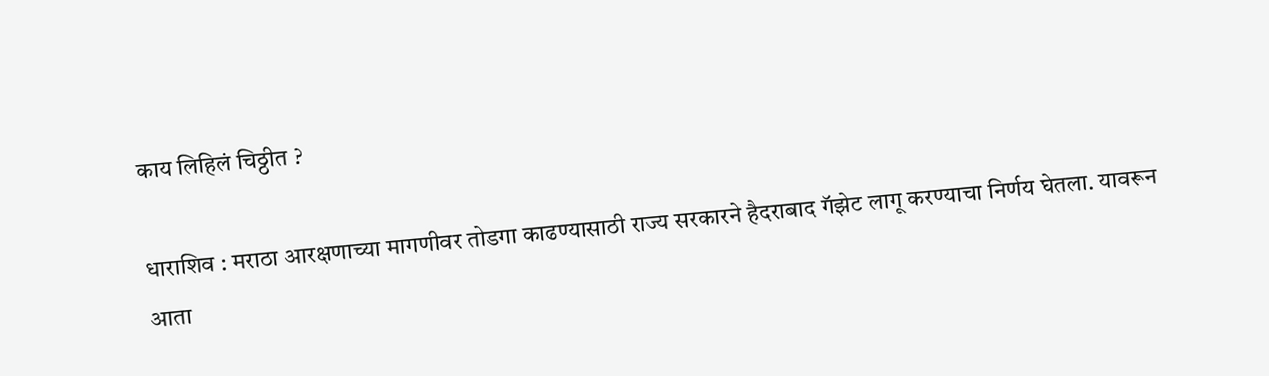काय लिहिलं चिठ्ठीत ?

धाराशिव : मराठा आरक्षणाच्या मागणीवर तोडगा काढण्यासाठी राज्य सरकारने हैदराबाद गॅझेट लागू करण्याचा निर्णय घेतला. यावरून आता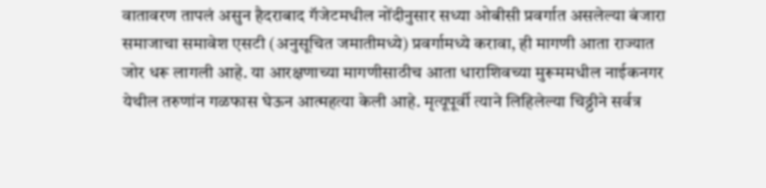वातावरण तापलं असुन हैदराबाद गॅजेटमधील नोंदीनुसार सध्या ओबीसी प्रवर्गात असलेल्या बंजारा समाजाचा समावेश एसटी (अनुसूचित जमातीमध्ये) प्रवर्गामध्ये करावा, ही मागणी आता राज्यात जोर धरू लागली आहे. या आरक्षणाच्या मागणीसाठीच आता धाराशिवच्या मुरूममधील नाईकनगर येथील तरुणांन गळफास घेऊन आत्महत्या केली आहे. मृत्यूपूर्वी त्याने लिहिलेल्या चिठ्ठीने सर्वत्र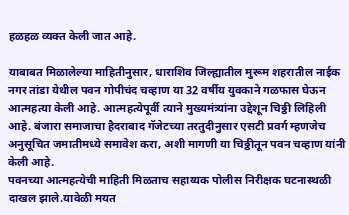हळहळ व्यक्त केली जात आहे.

याबाबत मिळालेल्या माहितीनुसार, धाराशिव जिल्ह्यातील मुरूम शहरातील नाईक नगर तांडा येथील पवन गोपीचंद चव्हाण या 32 वर्षीय युवकाने गळफास घेऊन आत्महत्या केली आहे. आत्महत्येपूर्वी त्याने मुख्यमंत्र्यांना उद्देशून चिठ्ठी लिहिली आहे. बंजारा समाजाचा हैदराबाद गॅजेटच्या तरतुदीनुसार एसटी प्रवर्ग म्हणजेच अनुसूचित जमातीमध्ये समावेश करा, अशी मागणी या चिठ्ठीतून पवन चव्हाण यांनी केली आहे.
पवनच्या आत्महत्येची माहिती मिळताच सहाय्यक पोलीस निरीक्षक घटनास्थळी दाखल झाले.यावेळी मयत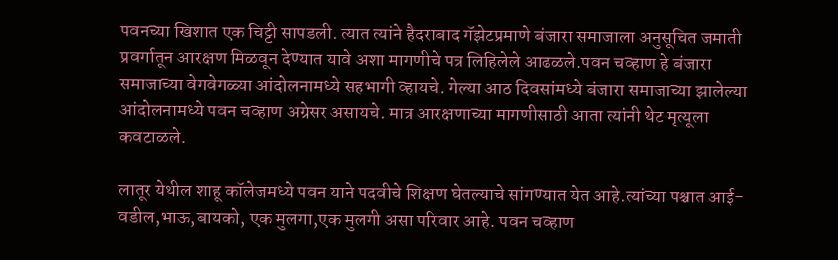पवनच्या खिशात एक चिट्टी सापडली. त्यात त्यांने हैदराबाद गॅझेटप्रमाणे बंजारा समाजाला अनुसूचित जमाती प्रवर्गातून आरक्षण मिळवून देण्यात यावे अशा मागणीचे पत्र लिहिलेले आढळले.पवन चव्हाण हे बंजारा समाजाच्या वेगवेगळ्या आंदोलनामध्ये सहभागी व्हायचे. गेल्या आठ दिवसांमध्ये बंजारा समाजाच्या झालेल्या आंदोलनामध्ये पवन चव्हाण अग्रेसर असायचे. मात्र आरक्षणाच्या मागणीसाठी आता त्यांनी थेट मृत्यूला कवटाळले.

लातूर येथील शाहू कॉलेजमध्ये पवन याने पदवीचे शिक्षण घेतल्याचे सांगण्यात येत आहे.त्यांच्या पश्चात आई-वडील,भाऊ,बायको, एक मुलगा,एक मुलगी असा परिवार आहे. पवन चव्हाण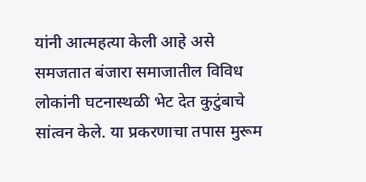यांनी आत्महत्या केली आहे असे समजतात बंजारा समाजातील विविध लोकांनी घटनास्थळी भेट देत कुटुंबाचे सांत्वन केले. या प्रकरणाचा तपास मुरूम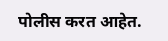पोलीस करत आहेत.